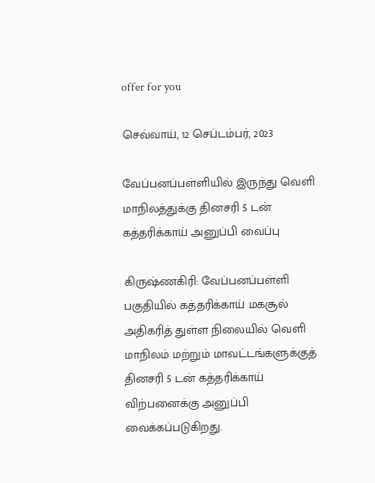offer for you

செவ்வாய், 12 செப்டம்பர், 2023

வேப்பனப்பள்ளியில் இருந்து வெளி மாநிலத்துக்கு தினசரி 5 டன் கத்தரிக்காய் அனுப்பி வைப்பு

கிருஷ்ணகிரி: வேப்பனப்பள்ளி பகுதியில் கத்தரிக்காய் மகசூல் அதிகரித் துள்ள நிலையில் வெளி மாநிலம் மற்றும் மாவட்டங்களுக்குத் தினசரி 5 டன் கத்தரிக்காய் விற்பனைக்கு அனுப்பி வைக்கப்படுகிறது.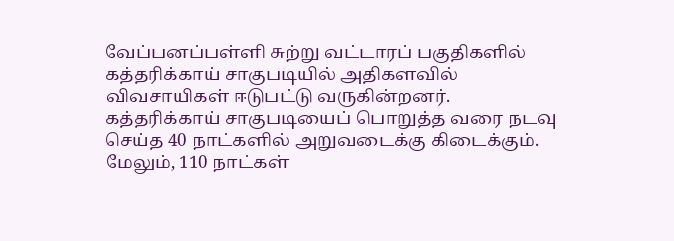வேப்பனப்பள்ளி சுற்று வட்டாரப் பகுதிகளில் கத்தரிக்காய் சாகுபடியில் அதிகளவில் விவசாயிகள் ஈடுபட்டு வருகின்றனர். கத்தரிக்காய் சாகுபடியைப் பொறுத்த வரை நடவு செய்த 40 நாட்களில் அறுவடைக்கு கிடைக்கும். மேலும், 110 நாட்கள்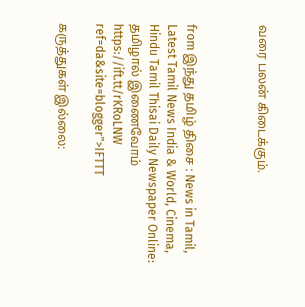வரை பலன் கிடைக்கும்.



from இந்து தமிழ் திசை : News in Tamil, Latest Tamil News India & World, Cinema, Hindu Tamil Thisai Daily Newspaper Online: தமிழால் இணைவோம் https://ift.tt/rKRoLNW
ref=da&site=blogger">IFTTT

கருத்துகள் இல்லை: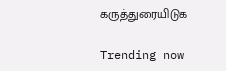கருத்துரையிடுக

Trending now